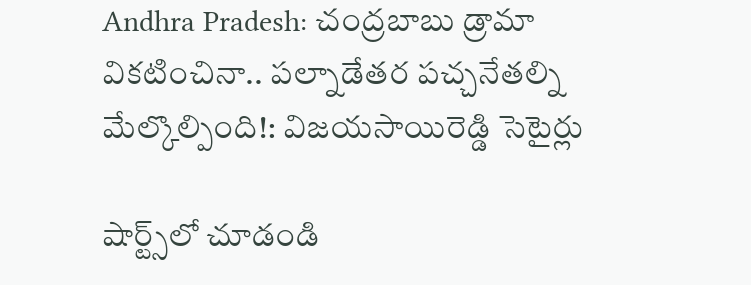Andhra Pradesh: చంద్రబాబు డ్రామా వికటించినా.. పల్నాడేతర పచ్చనేతల్ని మేల్కొల్పింది!: విజయసాయిరెడ్డి సెటైర్లు

షార్ట్స్‌లో చూడండి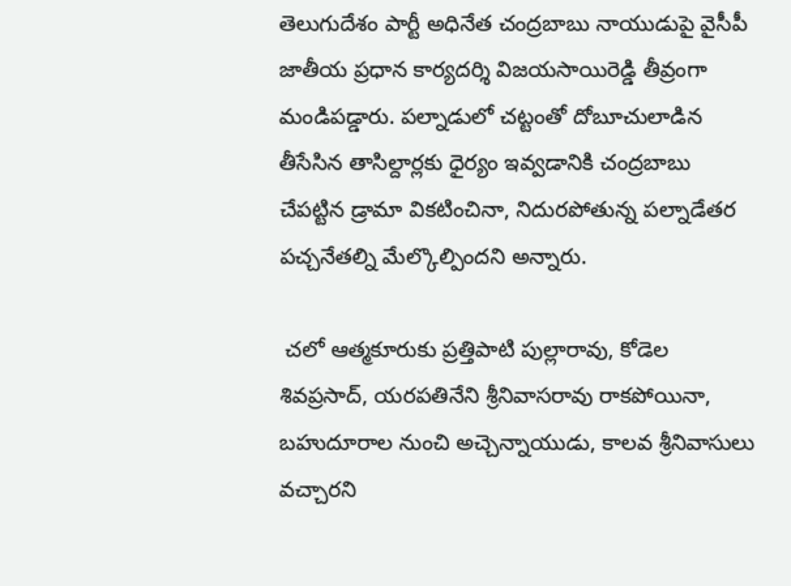తెలుగుదేశం పార్టీ అధినేత చంద్రబాబు నాయుడుపై వైసీపీ జాతీయ ప్రధాన కార్యదర్శి విజయసాయిరెడ్డి తీవ్రంగా మండిపడ్డారు. పల్నాడులో చట్టంతో దోబూచులాడిన తీసేసిన తాసిల్దార్లకు ధైర్యం ఇవ్వడానికి చంద్రబాబు చేపట్టిన డ్రామా వికటించినా, నిదురపోతున్న పల్నాడేతర పచ్చనేతల్ని మేల్కొల్పిందని అన్నారు.

 చలో ఆత్మకూరుకు ప్రత్తిపాటి పుల్లారావు, కోడెల శివప్రసాద్, యరపతినేని శ్రీనివాసరావు రాకపోయినా, బహుదూరాల నుంచి అచ్చెన్నాయుడు, కాలవ శ్రీనివాసులు వచ్చారని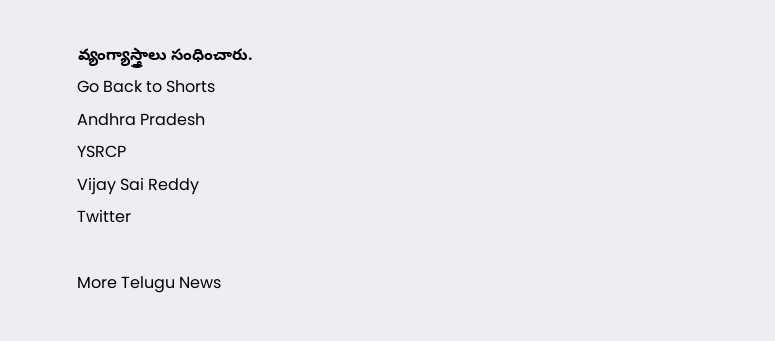వ్యంగ్యాస్త్రాలు సంధించారు.
Go Back to Shorts
Andhra Pradesh
YSRCP
Vijay Sai Reddy
Twitter

More Telugu News